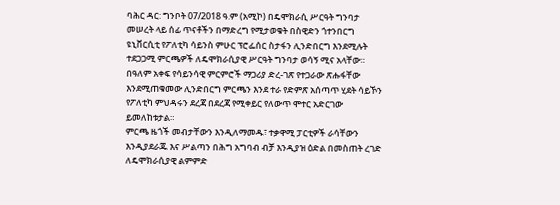ባሕር ዳር: ግንቦት 07/2018 ዓ.ም (አሚኮ) በዴሞክራሲ ሥርዓት ግንባታ መሠረት ላይ ሰፊ ጥናቶችን በማድረግ የሚታወቁት በስዊድን ጎተንበርግ ዩኒቨርሲቲ የፖለቲካ ሳይንስ ምሁር ፕሮፌሰር ስታፋን ሊንድበርግ እንደሚሉት ተደጋጋሚ ምርጫዎች ለዴሞክራሲያዊ ሥርዓት ግንባታ ወሳኝ ሚና አላቸው።
በዓለም አቀፍ የሳይንሳዊ ምርምሮች ማጋሪያ ድረ-ገጽ የተጋራው ጽሑፋቸው እንደሚጠቁመው ሊንድበርግ ምርጫን እንደ ተራ የድምጽ አሰጣጥ ሂደት ሳይኾን የፖለቲካ ምህዳሩን ደረጃ በደረጃ የሚቀይር የለውጥ ሞተር አድርገው ይመለከቱታል።
ምርጫ ዜጎች መብታቸውን እንዲለማመዱ፣ ተቃዋሚ ፓርቲዎች ራሳቸውን እንዲያደራጁ እና ሥልጣን በሕግ አግባብ ብቻ እንዲያዝ ዕድል በመስጠት ረገድ ለዴሞክራሲያዊ ልምምድ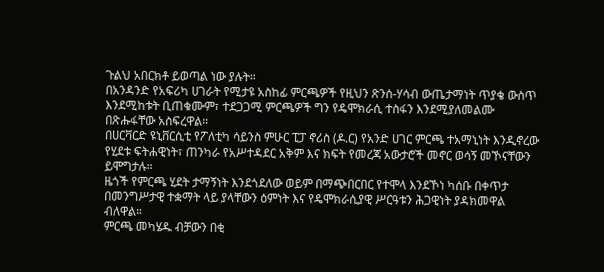ጉልህ አበርክቶ ይወጣል ነው ያሉት።
በአንዳንድ የአፍሪካ ሀገራት የሚታዩ አስከፊ ምርጫዎች የዚህን ጽንሰ-ሃሳብ ውጤታማነት ጥያቄ ውስጥ እንደሚከቱት ቢጠቁሙም፣ ተደጋጋሚ ምርጫዎች ግን የዴሞክራሲ ተስፋን እንደሚያለመልሙ በጽሑፋቸው አስፍረዋል።
በሀርቫርድ ዩኒቨርሲቲ የፖለቲካ ሳይንስ ምሁር ፒፓ ኖሪስ (ዶ.ር) የአንድ ሀገር ምርጫ ተአማኒነት እንዲኖረው የሂደቱ ፍትሐዊነት፣ ጠንካራ የአሥተዳደር አቅም እና ክፍት የመረጃ አውታሮች መኖር ወሳኝ መኾናቸውን ይሞግታሉ።
ዜጎች የምርጫ ሂደት ታማኝነት እንደጎደለው ወይም በማጭበርበር የተሞላ እንደኾነ ካሰቡ በቀጥታ በመንግሥታዊ ተቋማት ላይ ያላቸውን ዕምነት እና የዴሞክራሲያዊ ሥርዓቱን ሕጋዊነት ያዳክመዋል ብለዋል።
ምርጫ መካሄዱ ብቻውን በቂ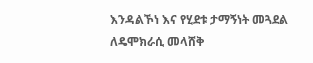እንዳልኾነ እና የሂደቱ ታማኝነት መጓደል ለዴሞክራሲ መላሸቅ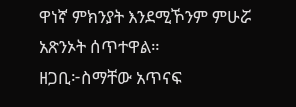ዋነኛ ምክንያት እንደሚኾንም ምሁሯ አጽንኦት ሰጥተዋል።
ዘጋቢ፦ስማቸው አጥናፍ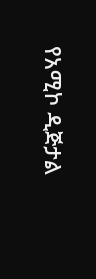የአሚኮ ዲጅታል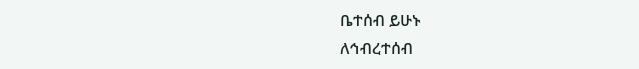ቤተሰብ ይሁኑ
ለኅብረተሰብ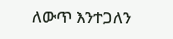ለውጥ እንተጋለን